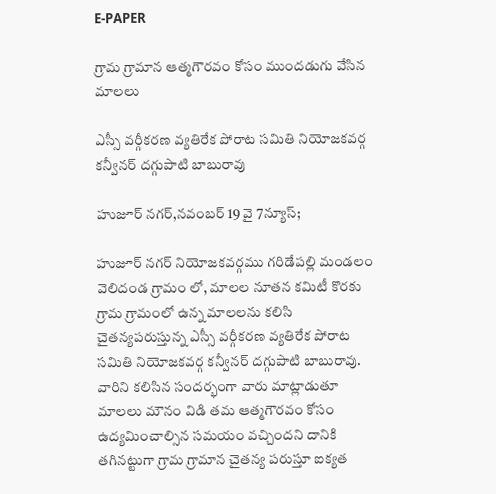E-PAPER

గ్రామ గ్రామాన ఆత్మగౌరవం కోసం ముందడుగు వేసిన మాలలు

ఎస్సీ వర్గీకరణ వ్యతిరేక పోరాట సమితి నియోజకవర్గ కన్వీనర్ దగ్గుపాటి బాబురావు

హుజూర్ నగర్,నవంబర్ 19 వై 7న్యూస్;

హుజూర్ నగర్ నియోజకవర్గము గరిడేపల్లి మండలం వెలిదండ గ్రామం లో, మాలల నూతన కమిటీ కొరకు గ్రామ గ్రామంలో ఉన్న మాలలను కలిసి చైతన్యపరుస్తున్న ఎస్సీ వర్గీకరణ వ్యతిరేక పోరాట సమితి నియోజకవర్గ కన్వీనర్ దగ్గుపాటి బాబురావు. వారిని కలిసిన సందర్భంగా వారు మాట్లాడుతూ మాలలు మౌనం విడి తమ ఆత్మగౌరవం కోసం ఉద్యమించాల్సిన సమయం వచ్చిందని దానికి తగినట్టుగా గ్రామ గ్రామాన చైతన్య పరుస్తూ ఐక్యత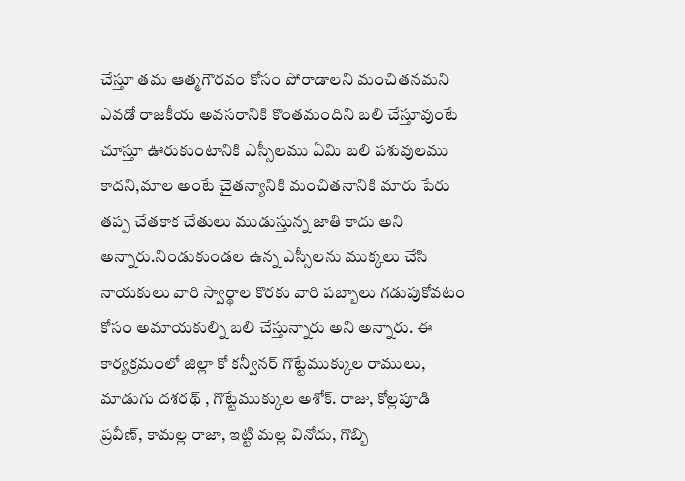చేస్తూ తమ ఆత్మగౌరవం కోసం పోరాడాలని మంచితనమని ఎవడో రాజకీయ అవసరానికి కొంతమందిని బలి చేస్తూవుంటే చూస్తూ ఊరుకుంటానికి ఎస్సీలము ఏమి బలి పశువులము కాదని,మాల అంటే చైతన్యానికి మంచితనానికి మారు పేరు తప్ప చేతకాక చేతులు ముడుస్తున్న జాతి కాదు అని అన్నారు.నిండుకుండల ఉన్న ఎస్సీలను ముక్కలు చేసి నాయకులు వారి స్వార్థాల కొరకు వారి పబ్బాలు గడుపుకోవటం కోసం అమాయకుల్ని బలి చేస్తున్నారు అని అన్నారు. ఈ కార్యక్రమంలో జిల్లా కో కన్వీనర్ గొట్టేముక్కుల రాములు, మాడుగు దశరథ్ , గొట్టేముక్కుల అశోక్. రాజు, కోల్లపూడి ప్రవీణ్, కామల్ల రాజా, ఇట్టి మల్ల వినోదు, గొబ్బి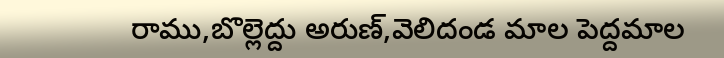రాము,బొల్లెద్దు అరుణ్,వెలిదండ మాల పెద్దమాల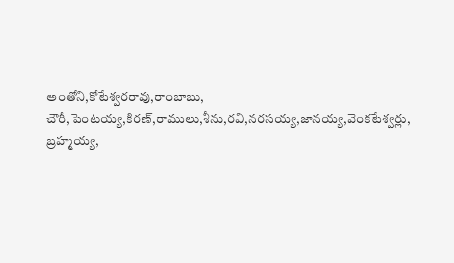అంతోని,కోటేశ్వరరావు,రాంబాబు, చౌరీ,పెంటయ్య,కిరణ్,రాములు,శీను,రవి,నరసయ్య,జానయ్య,వెంకటేశ్వర్లు, బ్రహ్మయ్య,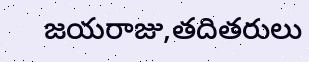జయరాజు,తదితరులు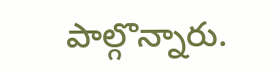పాల్గొన్నారు.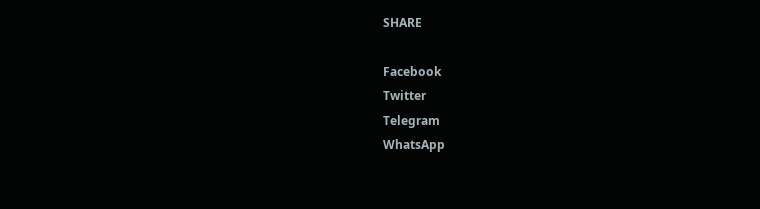SHARE

Facebook
Twitter
Telegram
WhatsApp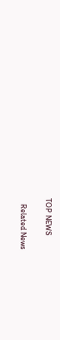TOP NEWS

   Related News